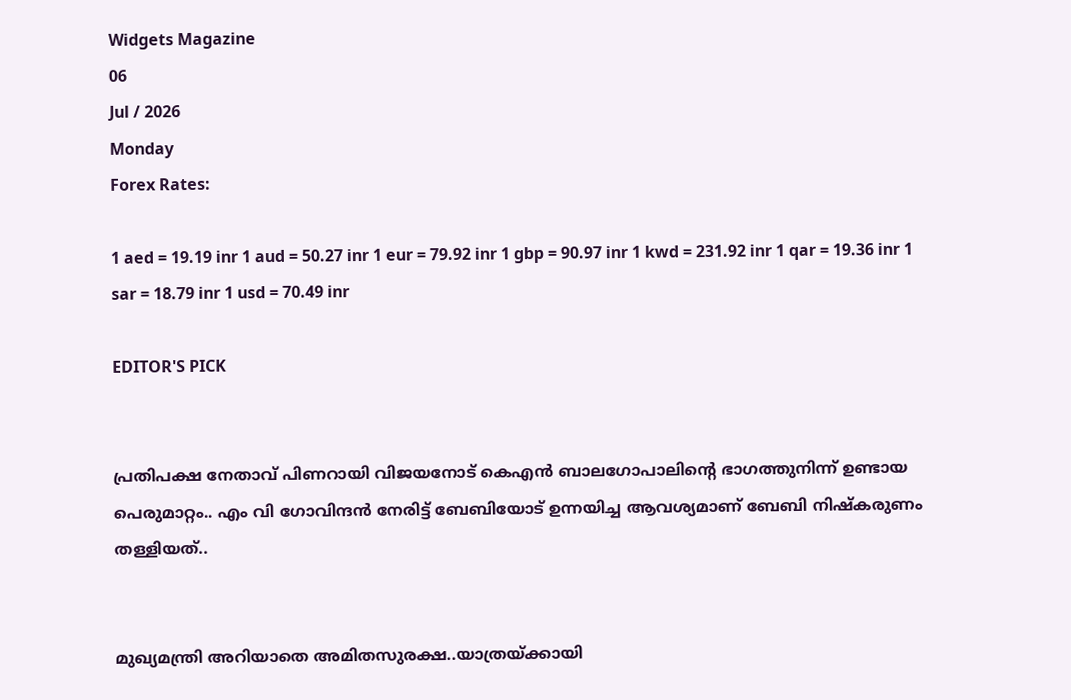Widgets Magazine
06
Jul / 2026
Monday
Forex Rates:

1 aed = 19.19 inr 1 aud = 50.27 inr 1 eur = 79.92 inr 1 gbp = 90.97 inr 1 kwd = 231.92 inr 1 qar = 19.36 inr 1 sar = 18.79 inr 1 usd = 70.49 inr

EDITOR'S PICK


പ്രതിപക്ഷ നേതാവ് പിണറായി വിജയനോട് കെഎന്‍ ബാലഗോപാലിന്റെ ഭാഗത്തുനിന്ന് ഉണ്ടായ പെരുമാറ്റം.. എം വി ഗോവിന്ദൻ നേരിട്ട് ബേബിയോട് ഉന്നയിച്ച ആവശ്യമാണ് ബേബി നിഷ്കരുണം തള്ളിയത്..


മുഖ്യമന്ത്രി അറിയാതെ അമിതസുരക്ഷ..യാത്രയ്ക്കായി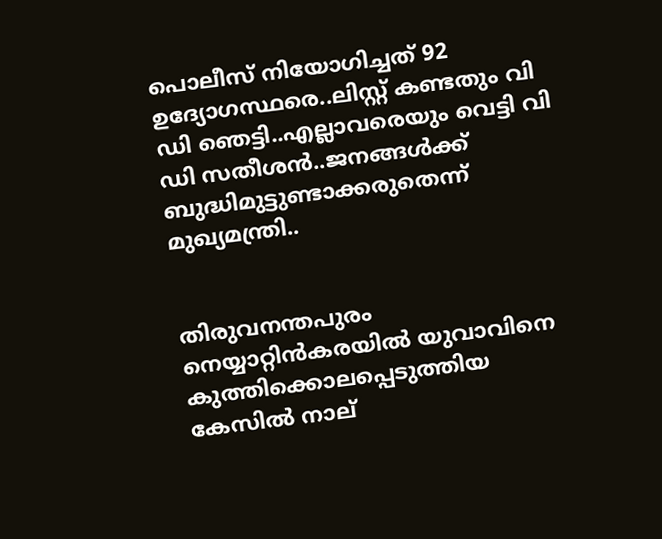പൊലീസ് നിയോഗിച്ചത് 92 ഉദ്യോഗസ്ഥരെ..ലിസ്റ്റ് കണ്ടതും വി ഡി ഞെട്ടി..എല്ലാവരെയും വെട്ടി വി ഡി സതീശൻ..ജനങ്ങൾക്ക് ബുദ്ധിമുട്ടുണ്ടാക്കരുതെന്ന് മുഖ്യമന്ത്രി..


തിരുവനന്തപുരം നെയ്യാറ്റിൻകരയിൽ യുവാവിനെ കുത്തിക്കൊലപ്പെടുത്തിയ കേസിൽ നാല്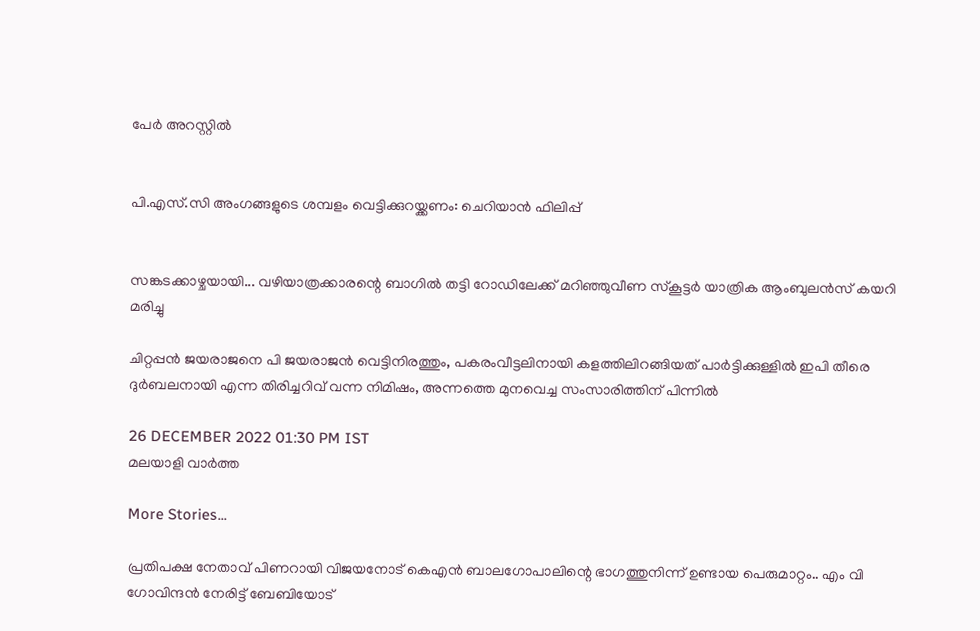പേർ അറസ്റ്റിൽ


പി.എസ്.സി അംഗങ്ങളുടെ ശമ്പളം വെട്ടിക്കുറയ്ക്കണം: ചെറിയാൻ ഫിലിപ്പ്


സങ്കടക്കാഴ്ചയായി... വഴിയാത്രക്കാരന്റെ ബാഗിൽ തട്ടി റോഡിലേക്ക് മറിഞ്ഞുവീണ സ്‌കൂട്ടർ യാത്രിക ആംബുലൻസ് കയറി മരിച്ചു

ചിറ്റപ്പന്‍ ജയരാജനെ പി ജയരാജന്‍ വെട്ടിനിരത്തും, പകരംവീട്ടലിനായി കളത്തിലിറങ്ങിയത് പാർട്ടിക്കുള്ളിൽ ഇപി തീരെ ദുർബലനായി എന്ന തിരിച്ചറിവ് വന്ന നിമിഷം, അന്നത്തെ മുനവെച്ച സംസാരിത്തിന് പിന്നിൽ

26 DECEMBER 2022 01:30 PM IST
മലയാളി വാര്‍ത്ത

More Stories...

പ്രതിപക്ഷ നേതാവ് പിണറായി വിജയനോട് കെഎന്‍ ബാലഗോപാലിന്റെ ഭാഗത്തുനിന്ന് ഉണ്ടായ പെരുമാറ്റം.. എം വി ഗോവിന്ദൻ നേരിട്ട് ബേബിയോട്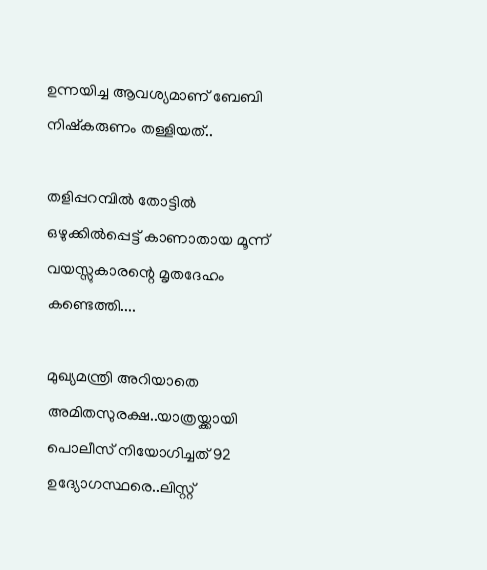ഉന്നയിച്ച ആവശ്യമാണ് ബേബി നിഷ്കരുണം തള്ളിയത്..

തളിപ്പറമ്പിൽ തോട്ടിൽ ഒഴുക്കിൽപ്പെട്ട് കാണാതായ മൂന്ന് വയസ്സുകാരന്റെ മൃതദേഹം കണ്ടെത്തി....

മുഖ്യമന്ത്രി അറിയാതെ അമിതസുരക്ഷ..യാത്രയ്ക്കായി പൊലീസ് നിയോഗിച്ചത് 92 ഉദ്യോഗസ്ഥരെ..ലിസ്റ്റ്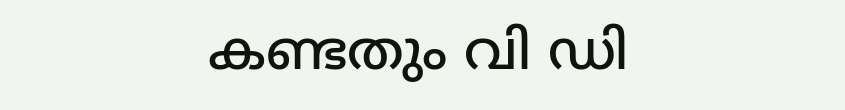കണ്ടതും വി ഡി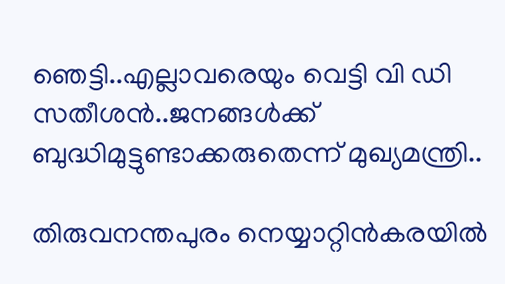ഞെട്ടി..എല്ലാവരെയും വെട്ടി വി ഡി സതീശൻ..ജനങ്ങൾക്ക് ബുദ്ധിമുട്ടുണ്ടാക്കരുതെന്ന് മുഖ്യമന്ത്രി..

തിരുവനന്തപുരം നെയ്യാറ്റിൻകരയിൽ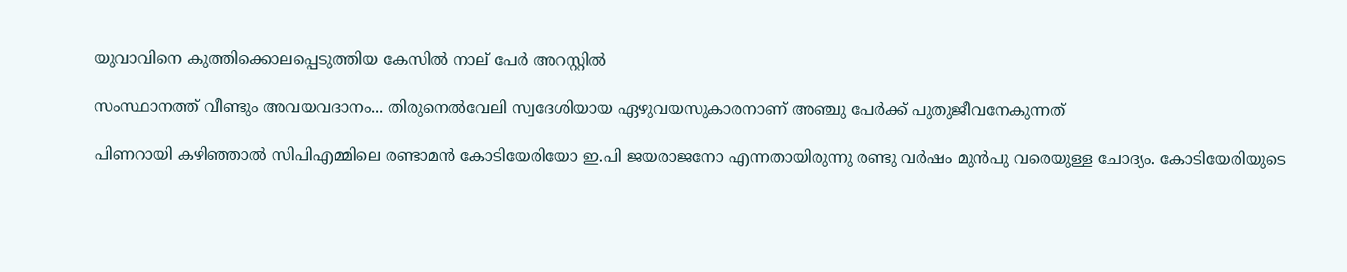യുവാവിനെ കുത്തിക്കൊലപ്പെടുത്തിയ കേസിൽ നാല് പേർ അറസ്റ്റിൽ

സംസ്ഥാനത്ത് വീണ്ടും അവയവദാനം... തിരുനെൽവേലി സ്വദേശിയായ ഏഴുവയസുകാരനാണ് അഞ്ചു പേർക്ക് പുതുജീവനേകുന്നത്

പിണറായി കഴിഞ്ഞാൽ സിപിഎമ്മിലെ രണ്ടാമൻ കോടിയേരിയോ ഇ.പി ജയരാജനോ എന്നതായിരുന്നു രണ്ടു വർഷം മുൻപു വരെയുള്ള ചോദ്യം. കോടിയേരിയുടെ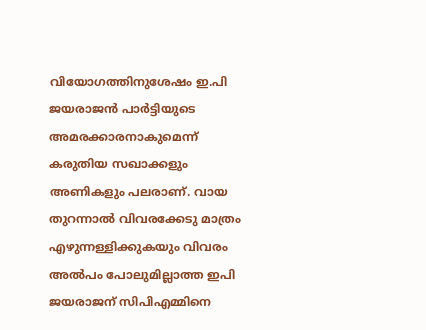വിയോഗത്തിനുശേഷം ഇ.പി ജയരാജൻ പാർട്ടിയുടെ അമരക്കാരനാകുമെന്ന് കരുതിയ സഖാക്കളും അണികളും പലരാണ്. വായ തുറന്നാൽ വിവരക്കേടു മാത്രം എഴുന്നള്ളിക്കുകയും വിവരം അൽപം പോലുമില്ലാത്ത ഇപി ജയരാജന് സിപിഎമ്മിനെ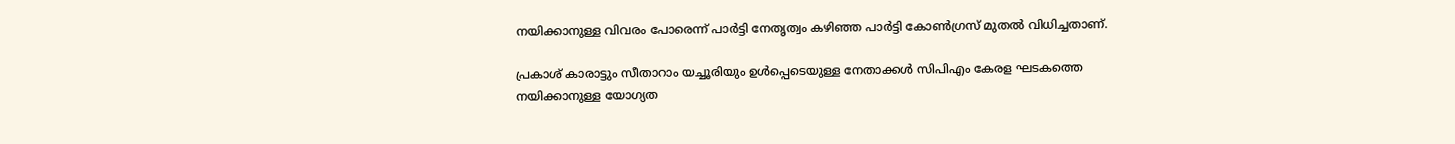നയിക്കാനുള്ള വിവരം പോരെന്ന് പാർട്ടി നേതൃത്വം കഴിഞ്ഞ പാർട്ടി കോൺഗ്രസ് മുതൽ വിധിച്ചതാണ്.

പ്രകാശ് കാരാട്ടും സീതാറാം യച്ചൂരിയും ഉൾപ്പെടെയുള്ള നേതാക്കൾ സിപിഎം കേരള ഘടകത്തെ നയിക്കാനുള്ള യോഗ്യത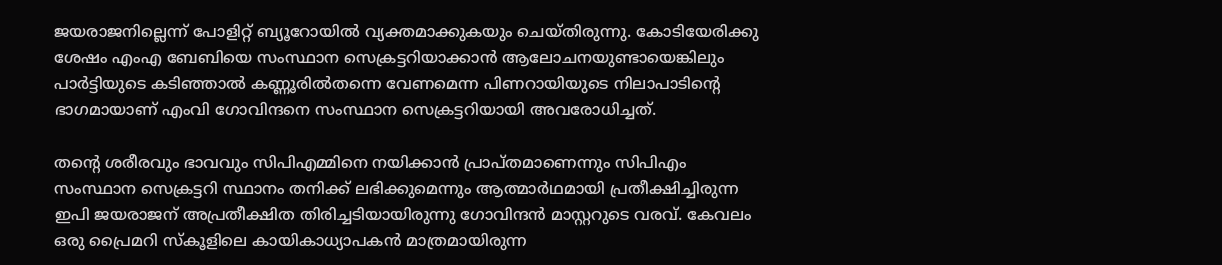ജയരാജനില്ലെന്ന് പോളിറ്റ് ബ്യൂറോയിൽ വ്യക്തമാക്കുകയും ചെയ്തിരുന്നു. കോടിയേരിക്കു ശേഷം എംഎ ബേബിയെ സംസ്ഥാന സെക്രട്ടറിയാക്കാൻ ആലോചനയുണ്ടായെങ്കിലും പാർട്ടിയുടെ കടിഞ്ഞാൽ കണ്ണൂരിൽതന്നെ വേണമെന്ന പിണറായിയുടെ നിലാപാടിന്റെ ഭാഗമായാണ് എംവി ഗോവിന്ദനെ സംസ്ഥാന സെക്രട്ടറിയായി അവരോധിച്ചത്.

തന്റെ ശരീരവും ഭാവവും സിപിഎമ്മിനെ നയിക്കാൻ പ്രാപ്തമാണെന്നും സിപിഎം സംസ്ഥാന സെക്രട്ടറി സ്ഥാനം തനിക്ക് ലഭിക്കുമെന്നും ആത്മാർഥമായി പ്രതീക്ഷിച്ചിരുന്ന ഇപി ജയരാജന് അപ്രതീക്ഷിത തിരിച്ചടിയായിരുന്നു ഗോവിന്ദൻ മാസ്റ്ററുടെ വരവ്. കേവലം ഒരു പ്രൈമറി സ്‌കൂളിലെ കായികാധ്യാപകൻ മാത്രമായിരുന്ന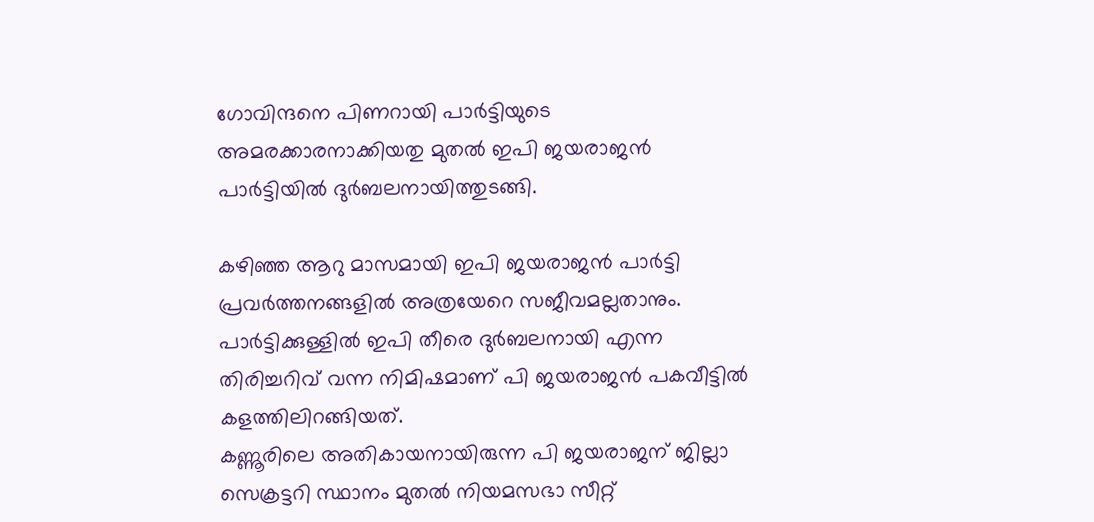ഗോവിന്ദനെ പിണറായി പാർട്ടിയുടെ അമരക്കാരനാക്കിയതു മുതൽ ഇപി ജയരാജൻ പാർട്ടിയിൽ ദുർബലനായിത്തുടങ്ങി.

കഴിഞ്ഞ ആറു മാസമായി ഇപി ജയരാജൻ പാർട്ടി പ്രവർത്തനങ്ങളിൽ അത്രയേറെ സജീവമല്ലതാനും. പാർട്ടിക്കുള്ളിൽ ഇപി തീരെ ദുർബലനായി എന്ന തിരിച്ചറിവ് വന്ന നിമിഷമാണ് പി ജയരാജൻ പകവീട്ടിൽ കളത്തിലിറങ്ങിയത്.
കണ്ണൂരിലെ അതികായനായിരുന്ന പി ജയരാജന് ജില്ലാ സെക്രട്ടറി സ്ഥാനം മുതൽ നിയമസഭാ സീറ്റ്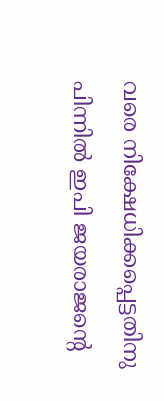വരെ നിക്ഷേധിക്കപ്പെട്ടതിനു പിന്നിൽ ഇപി ജയരാജന്റെ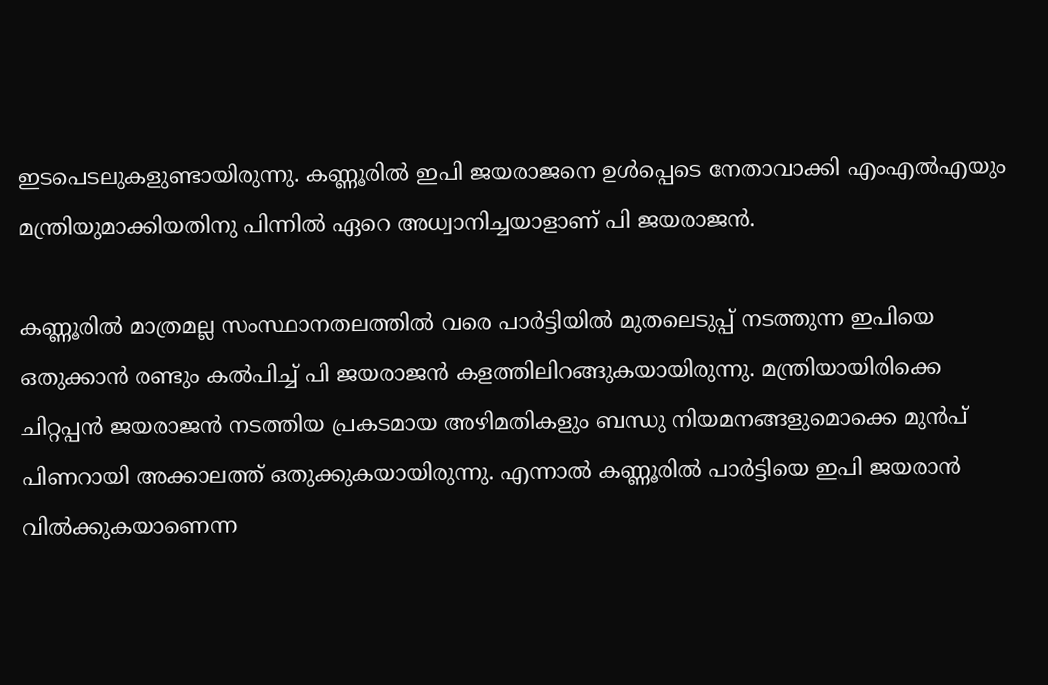ഇടപെടലുകളുണ്ടായിരുന്നു. കണ്ണൂരിൽ ഇപി ജയരാജനെ ഉൾപ്പെടെ നേതാവാക്കി എംഎൽഎയും മന്ത്രിയുമാക്കിയതിനു പിന്നിൽ ഏറെ അധ്വാനിച്ചയാളാണ് പി ജയരാജൻ.

കണ്ണൂരിൽ മാത്രമല്ല സംസ്ഥാനതലത്തിൽ വരെ പാർട്ടിയിൽ മുതലെടുപ്പ് നടത്തുന്ന ഇപിയെ ഒതുക്കാൻ രണ്ടും കൽപിച്ച് പി ജയരാജൻ കളത്തിലിറങ്ങുകയായിരുന്നു. മന്ത്രിയായിരിക്കെ ചിറ്റപ്പൻ ജയരാജൻ നടത്തിയ പ്രകടമായ അഴിമതികളും ബന്ധു നിയമനങ്ങളുമൊക്കെ മുൻപ് പിണറായി അക്കാലത്ത് ഒതുക്കുകയായിരുന്നു. എന്നാൽ കണ്ണൂരിൽ പാർട്ടിയെ ഇപി ജയരാൻ വിൽക്കുകയാണെന്ന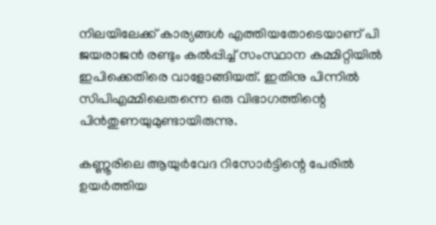നിലയിലേക്ക് കാര്യങ്ങൾ എത്തിയതോടെയാണ് പി ജയരാജൻ രണ്ടും കൽപ്പിച്ച് സംസ്ഥാന കമ്മിറ്റിയിൽ ഇപിക്കെതിരെ വാളോങ്ങിയത്. ഇതിനു പിന്നിൽ സിപിഎമ്മിലെതന്നെ ഒരു വിഭാഗത്തിന്റെ പിൻതുണയുമുണ്ടായിരുന്നു.

കണ്ണൂരിലെ ആയുർവേദ റിസോർട്ടിന്റെ പേരിൽ ഉയർത്തിയ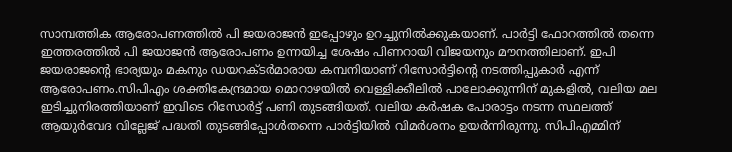സാമ്പത്തിക ആരോപണത്തിൽ പി ജയരാജൻ ഇപ്പോഴും ഉറച്ചുനിൽക്കുകയാണ്. പാർട്ടി ഫോറത്തിൽ തന്നെ ഇത്തരത്തിൽ പി ജയാജൻ ആരോപണം ഉന്നയിച്ച ശേഷം പിണറായി വിജയനും മൗനത്തിലാണ്. ഇപി ജയരാജന്റെ ഭാര്യയും മകനും ഡയറക്ടർമാരായ കമ്പനിയാണ് റിസോർട്ടിന്റെ നടത്തിപ്പുകാർ എന്ന് ആരോപണം.സിപിഎം ശക്തികേന്ദ്രമായ മൊറാഴയിൽ വെള്ളിക്കീലിൽ പാലോക്കുന്നിന് മുകളിൽ, വലിയ മല ഇടിച്ചുനിരത്തിയാണ് ഇവിടെ റിസോർട്ട് പണി തുടങ്ങിയത്. വലിയ കർഷക പോരാട്ടം നടന്ന സ്ഥലത്ത് ആയുർവേദ വില്ലേജ് പദ്ധതി തുടങ്ങിപ്പോൾതന്നെ പാർട്ടിയിൽ വിമർശനം ഉയർന്നിരുന്നു. സിപിഎമ്മിന്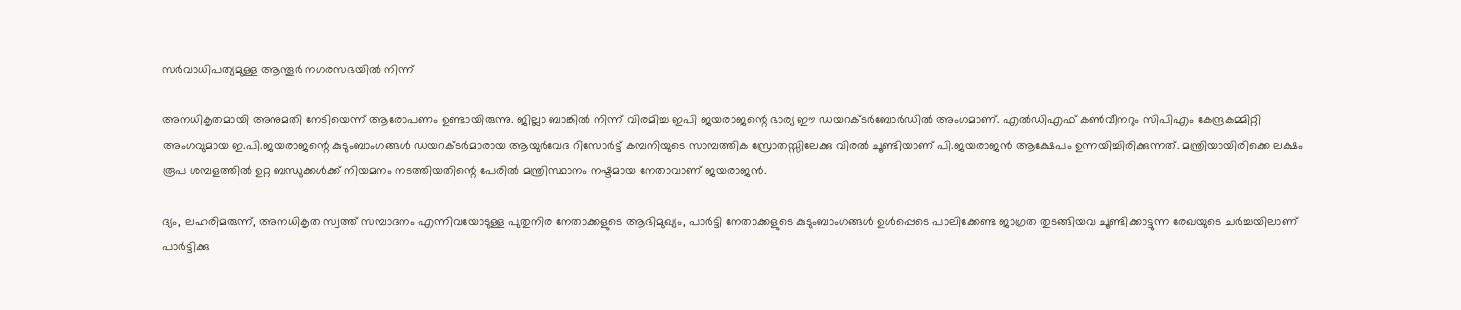സർവാധിപത്യമുള്ള ആന്തൂർ നഗരസഭയിൽ നിന്ന്

അനധികൃതമായി അനുമതി നേടിയെന്ന് ആരോപണം ഉണ്ടായിരുന്നു. ജില്ലാ ബാങ്കിൽ നിന്ന് വിരമിച്ച ഇപി ജയരാജന്റെ ഭാര്യ ഈ ഡയറക്ടർബോർഡിൽ അംഗമാണ്. എൽഡിഎഫ് കൺവീനറും സിപിഎം കേന്ദ്രകമ്മിറ്റി അംഗവുമായ ഇ.പി.ജയരാജന്റെ കുടുംബാംഗങ്ങൾ ഡയറക്ടർമാരായ ആയുർവേദ റിസോർട്ട് കമ്പനിയുടെ സാമ്പത്തിക സ്രോതസ്സിലേക്കു വിരൽ ചൂണ്ടിയാണ് പി.ജയരാജൻ ആക്ഷേപം ഉന്നയിച്ചിരിക്കുന്നത്. മന്ത്രിയായിരിക്കെ ലക്ഷം രൂപ ശമ്പളത്തിൽ ഉറ്റ ബന്ധുക്കൾക്ക് നിയമനം നടത്തിയതിന്റെ പേരിൽ മന്ത്രിസ്ഥാനം നഷ്ടമായ നേതാവാണ് ജയരാജൻ.

ദ്യം, ലഹരിമരുന്ന്, അനധികൃത സ്വത്ത് സമ്പാദനം എന്നിവയോടുള്ള പുതുനിര നേതാക്കളുടെ ആഭിമുഖ്യം, പാർട്ടി നേതാക്കളുടെ കുടുംബാംഗങ്ങൾ ഉൾപ്പെടെ പാലിക്കേണ്ട ജാഗ്രത തുടങ്ങിയവ ചൂണ്ടിക്കാട്ടുന്ന രേഖയുടെ ചർച്ചയിലാണ് പാർട്ടിക്കു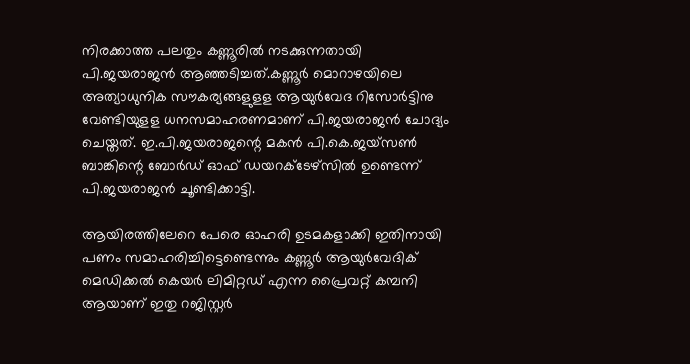നിരക്കാത്ത പലതും കണ്ണൂരിൽ നടക്കുന്നതായി പി.ജയരാജൻ ആഞ്ഞടിച്ചത്.കണ്ണൂർ മൊറാഴയിലെ അത്യാധുനിക സൗകര്യങ്ങളുളള ആയുർവേദ റിസോർട്ടിനു വേണ്ടിയുളള ധനസമാഹരണമാണ് പി.ജയരാജൻ ചോദ്യം ചെയ്തത്. ഇ.പി.ജയരാജന്റെ മകൻ പി.കെ.ജയ്‌സൺ ബാങ്കിന്റെ ബോർഡ് ഓഫ് ഡയറക്ടേഴ്‌സിൽ ഉണ്ടെന്ന് പി.ജയരാജൻ ചൂണ്ടിക്കാട്ടി.

ആയിരത്തിലേറെ പേരെ ഓഹരി ഉടമകളാക്കി ഇതിനായി പണം സമാഹരിച്ചിട്ടെണ്ടെന്നും കണ്ണൂർ ആയുർവേദിക് മെഡിക്കൽ കെയർ ലിമിറ്റഡ് എന്ന പ്രൈവറ്റ് കമ്പനി ആയാണ് ഇതു റജിസ്റ്റർ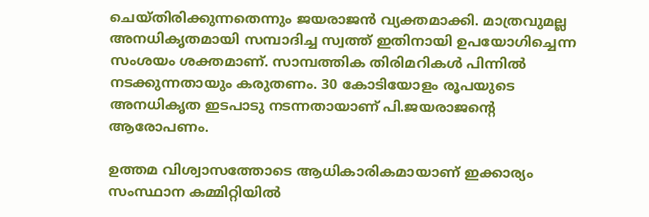ചെയ്തിരിക്കുന്നതെന്നും ജയരാജൻ വ്യക്തമാക്കി. മാത്രവുമല്ല അനധികൃതമായി സമ്പാദിച്ച സ്വത്ത് ഇതിനായി ഉപയോഗിച്ചെന്ന സംശയം ശക്തമാണ്. സാമ്പത്തിക തിരിമറികൾ പിന്നിൽ നടക്കുന്നതായും കരുതണം. 30 കോടിയോളം രൂപയുടെ അനധികൃത ഇടപാടു നടന്നതായാണ് പി.ജയരാജന്റെ ആരോപണം.

ഉത്തമ വിശ്വാസത്തോടെ ആധികാരികമായാണ് ഇക്കാര്യം സംസ്ഥാന കമ്മിറ്റിയിൽ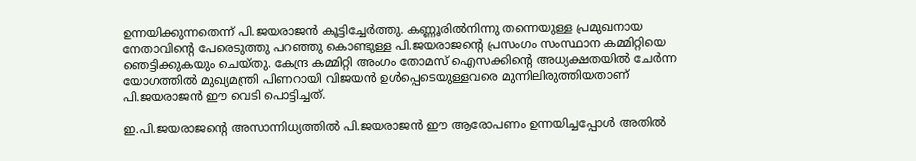ഉന്നയിക്കുന്നതെന്ന് പി.ജയരാജൻ കൂട്ടിച്ചേർത്തു. കണ്ണൂരിൽനിന്നു തന്നെയുള്ള പ്രമുഖനായ നേതാവിന്റെ പേരെടുത്തു പറഞ്ഞു കൊണ്ടുള്ള പി.ജയരാജന്റെ പ്രസംഗം സംസ്ഥാന കമ്മിറ്റിയെ ഞെട്ടിക്കുകയും ചെയ്തു. കേന്ദ്ര കമ്മിറ്റി അംഗം തോമസ് ഐസക്കിന്റെ അധ്യക്ഷതയിൽ ചേർന്ന യോഗത്തിൽ മുഖ്യമന്ത്രി പിണറായി വിജയൻ ഉൾപ്പെടെയുള്ളവരെ മുന്നിലിരുത്തിയതാണ് പി.ജയരാജൻ ഈ വെടി പൊട്ടിച്ചത്.

ഇ.പി.ജയരാജന്റെ അസാന്നിധ്യത്തിൽ പി.ജയരാജൻ ഈ ആരോപണം ഉന്നയിച്ചപ്പോൾ അതിൽ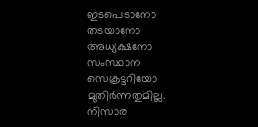ഇടപെടാനോ തടയാനോ അധ്യക്ഷനോ സംസ്ഥാന സെക്രട്ടറിയോ മുതിർന്നതുമില്ല. നിസാര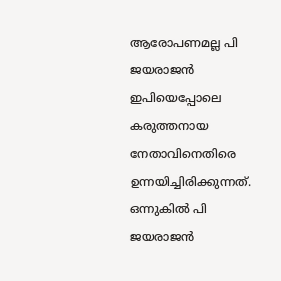ആരോപണമല്ല പി ജയരാജൻ ഇപിയെപ്പോലെ കരുത്തനായ നേതാവിനെതിരെ ഉന്നയിച്ചിരിക്കുന്നത്. ഒന്നുകിൽ പി ജയരാജൻ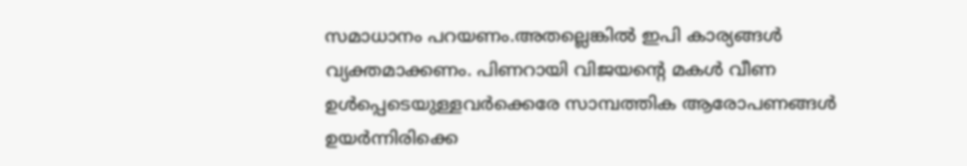സമാധാനം പറയണം.അതല്ലെങ്കിൽ ഇപി കാര്യങ്ങൾ വ്യക്തമാക്കണം. പിണറായി വിജയന്റെ മകൾ വീണ ഉൾപ്പെടെയുള്ളവർക്കെരേ സാമ്പത്തിക ആരോപണങ്ങൾ ഉയർന്നിരിക്കെ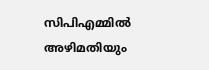സിപിഎമ്മിൽ അഴിമതിയും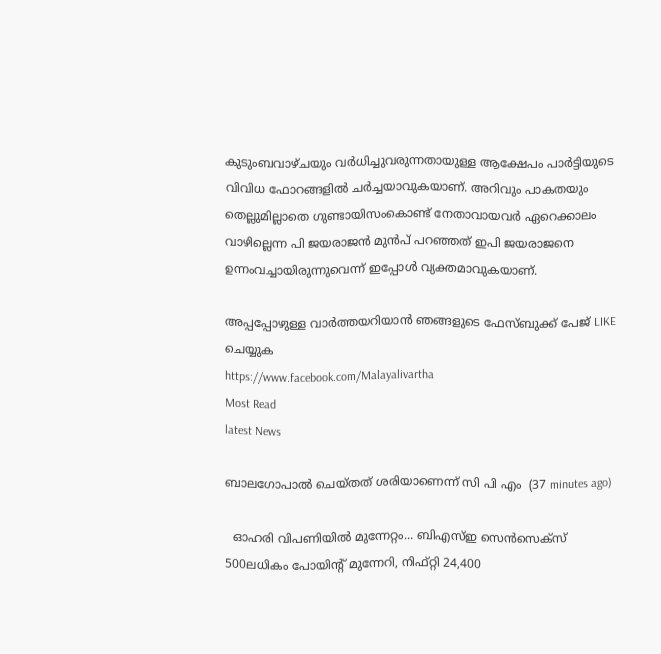കുടുംബവാഴ്ചയും വർധിച്ചുവരുന്നതായുള്ള ആക്ഷേപം പാർട്ടിയുടെ വിവിധ ഫോറങ്ങളിൽ ചർച്ചയാവുകയാണ്. അറിവും പാകതയും തെല്ലുമില്ലാതെ ഗുണ്ടായിസംകൊണ്ട് നേതാവായവർ ഏറെക്കാലം വാഴില്ലെന്ന പി ജയരാജൻ മുൻപ് പറഞ്ഞത് ഇപി ജയരാജനെ ഉന്നംവച്ചായിരുന്നുവെന്ന് ഇപ്പോൾ വ്യക്തമാവുകയാണ്.

അപ്പപ്പോഴുള്ള വാര്‍ത്തയറിയാന്‍ ഞങ്ങളുടെ ഫേസ്‌ബുക്ക്‌ പേജ് LIKE ചെയ്യുക
https://www.facebook.com/Malayalivartha
Most Read
latest News

ബാലഗോപാൽ ചെയ്തത് ശരിയാണെന്ന് സി പി എം  (37 minutes ago)

  ഓഹരി വിപണിയില്‍ മുന്നേറ്റം... ബിഎസ്ഇ സെന്‍സെക്‌സ് 500ലധികം പോയിന്റ് മുന്നേറി, നിഫ്റ്റി 24,400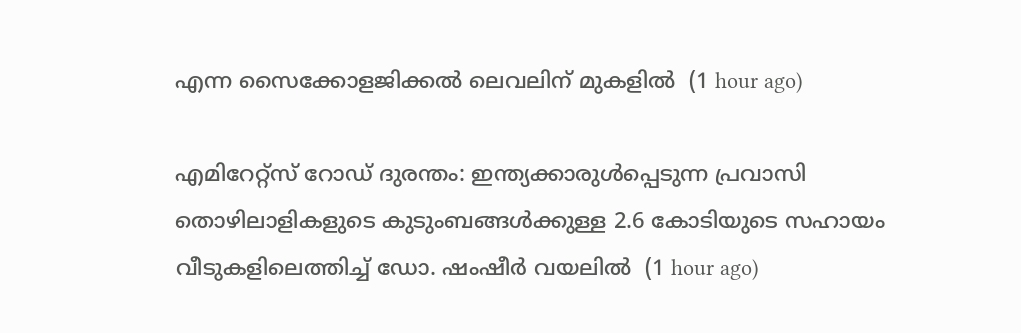എന്ന സൈക്കോളജിക്കല്‍ ലെവലിന് മുകളിൽ  (1 hour ago)

എമിറേറ്റ്സ് റോഡ് ദുരന്തം: ഇന്ത്യക്കാരുൾപ്പെടുന്ന പ്രവാസി തൊഴിലാളികളുടെ കുടുംബങ്ങൾക്കുള്ള 2.6 കോടിയുടെ സഹായം വീടുകളിലെത്തിച്ച് ഡോ. ഷംഷീർ വയലിൽ  (1 hour ago)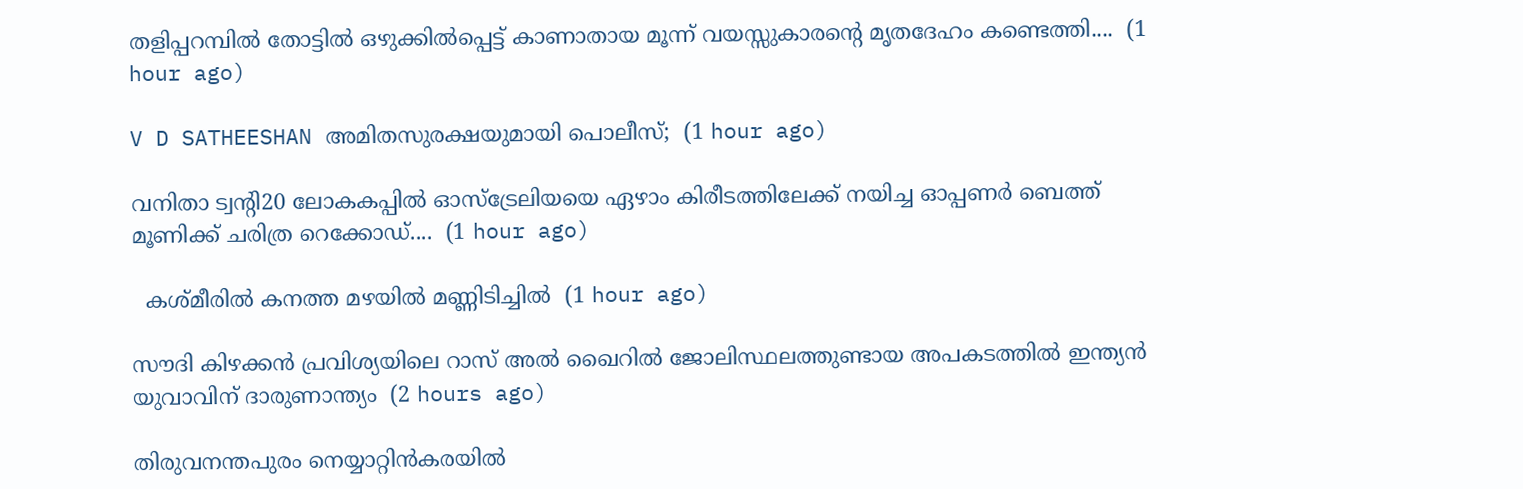തളിപ്പറമ്പിൽ തോട്ടിൽ ഒഴുക്കിൽപ്പെട്ട് കാണാതായ മൂന്ന് വയസ്സുകാരന്റെ മൃതദേഹം കണ്ടെത്തി....  (1 hour ago)

V D SATHEESHAN അമിതസുരക്ഷയുമായി പൊലീസ്;  (1 hour ago)

വനിതാ ട്വന്റി20 ലോകകപ്പിൽ ഓസ്‌ട്രേലിയയെ ഏഴാം കിരീടത്തിലേക്ക് നയിച്ച ഓപ്പണർ ബെത്ത് മൂണിക്ക് ചരിത്ര റെക്കോഡ്....  (1 hour ago)

  കശ്മീരിൽ കനത്ത മഴയിൽ മണ്ണിടിച്ചിൽ  (1 hour ago)

സൗദി കിഴക്കൻ പ്രവിശ്യയിലെ റാസ് അൽ ഖൈറിൽ ജോലിസ്ഥലത്തുണ്ടായ അപകടത്തിൽ ഇന്ത്യൻ യുവാവിന് ദാരുണാന്ത്യം  (2 hours ago)

തിരുവനന്തപുരം നെയ്യാറ്റിൻകരയിൽ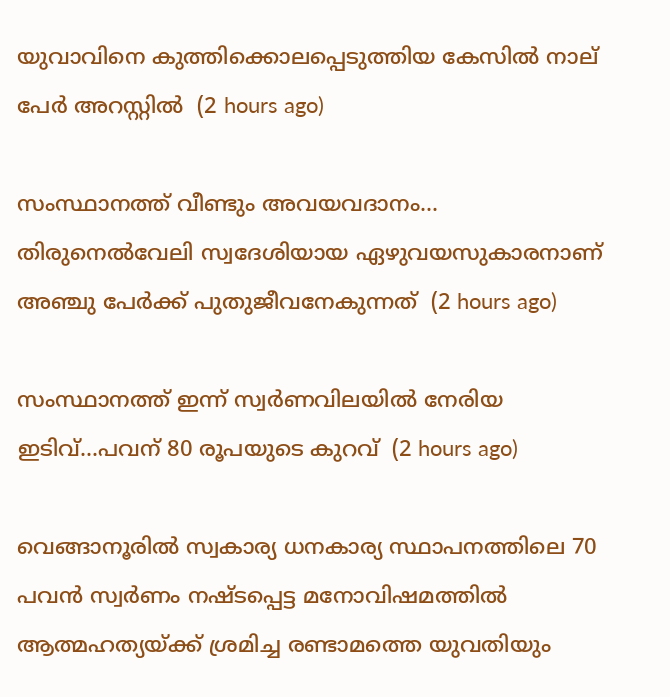യുവാവിനെ കുത്തിക്കൊലപ്പെടുത്തിയ കേസിൽ നാല് പേർ അറസ്റ്റിൽ  (2 hours ago)

സംസ്ഥാനത്ത് വീണ്ടും അവയവദാനം... തിരുനെൽവേലി സ്വദേശിയായ ഏഴുവയസുകാരനാണ് അഞ്ചു പേർക്ക് പുതുജീവനേകുന്നത്  (2 hours ago)

സംസ്ഥാനത്ത് ഇന്ന് സ്വർണവിലയിൽ നേരിയ ഇടിവ്...പവന് 80 രൂപയുടെ കുറവ്  (2 hours ago)

വെങ്ങാനൂരിൽ സ്വകാര്യ ധനകാര്യ സ്ഥാപനത്തിലെ 70 പവൻ സ്വർണം നഷ്‌ടപ്പെട്ട മനോവിഷമത്തിൽ ആത്മഹത്യയ്ക്ക് ശ്രമിച്ച രണ്ടാമത്തെ യുവതിയും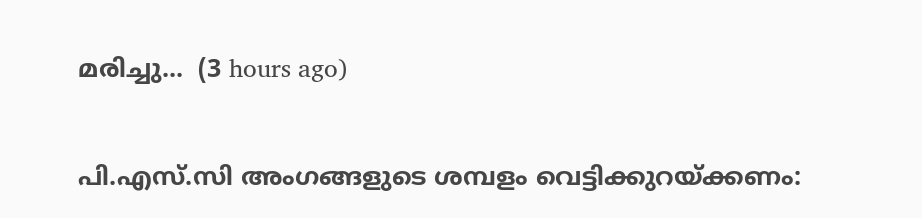മരിച്ചു...  (3 hours ago)

പി.എസ്.സി അംഗങ്ങളുടെ ശമ്പളം വെട്ടിക്കുറയ്ക്കണം: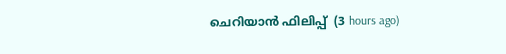ചെറിയാൻ ഫിലിപ്പ്  (3 hours ago)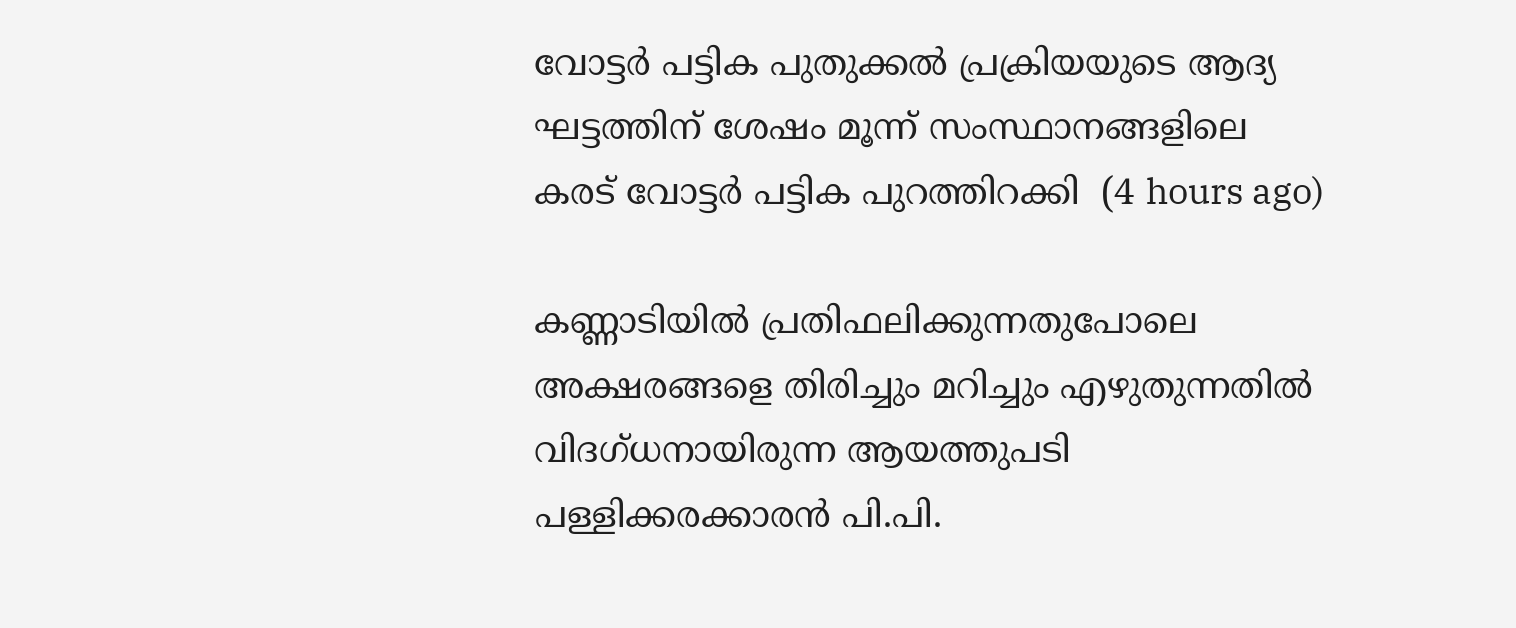വോട്ടർ പട്ടിക പുതുക്കൽ പ്രക്രിയയുടെ ആദ്യ ഘട്ടത്തിന് ശേഷം മൂന്ന് സംസ്ഥാനങ്ങളിലെ കരട് വോട്ടർ പട്ടിക പുറത്തിറക്കി  (4 hours ago)

കണ്ണാടിയിൽ പ്രതിഫലിക്കുന്നതുപോലെ അക്ഷരങ്ങളെ തിരിച്ചും മറിച്ചും എഴുതുന്നതിൽ വിദഗ്ധനായിരുന്ന ആയത്തുപടി പള്ളിക്കരക്കാരൻ പി.പി.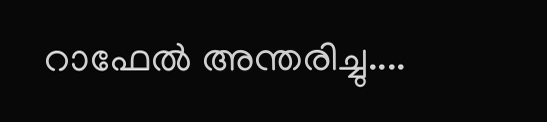റാഫേൽ അന്തരിച്ചു....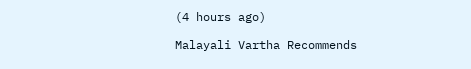(4 hours ago)

Malayali Vartha Recommends